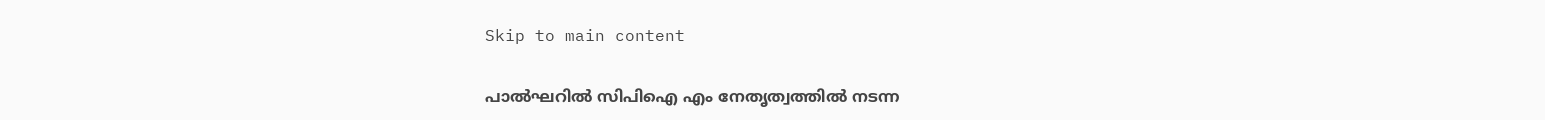Skip to main content

പാൽഘറിൽ സിപിഐ എം നേതൃത്വത്തിൽ നടന്ന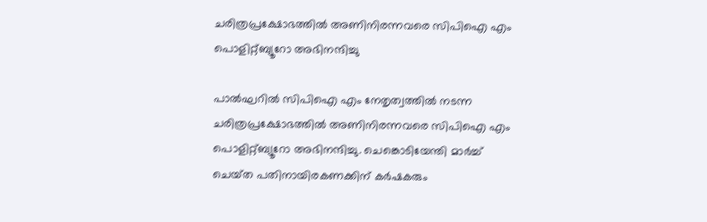ചരിത്രപ്രക്ഷോഭത്തിൽ അണിനിരന്നവരെ സിപിഐ എം പൊളിറ്റ്‌ബ്യൂറോ അഭിനന്ദിച്ചു

പാൽഘറിൽ സിപിഐ എം നേതൃത്വത്തിൽ നടന്ന ചരിത്രപ്രക്ഷോഭത്തിൽ അണിനിരന്നവരെ സിപിഐ എം പൊളിറ്റ്‌ബ്യൂറോ അഭിനന്ദിച്ചു. ചെങ്കൊടിയേന്തി മാർച്ച്‌ ചെയ്‌ത പതിനായിരകണക്കിന്‌ കർഷകരും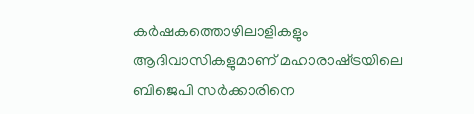കർഷകത്തൊഴിലാളികളും ആദിവാസികളുമാണ്‌ മഹാരാഷ്‌ട്രയിലെ ബിജെപി സർക്കാരിനെ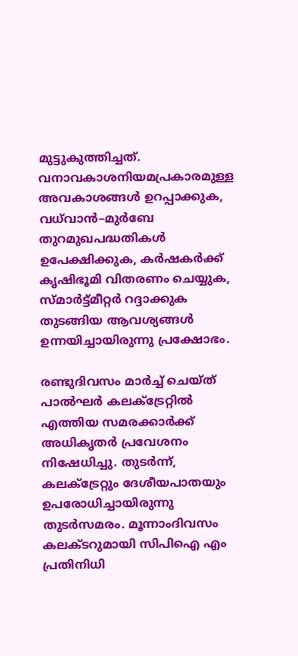മുട്ടുകുത്തിച്ചത്‌. വനാവകാശനിയമപ്രകാരമുള്ള അവകാശങ്ങൾ ഉറപ്പാക്കുക, വധ്‌വാൻ–മുർബേ തുറമുഖപദ്ധതികൾ ഉപേക്ഷിക്കുക, കർഷകർക്ക്‌ കൃഷിഭൂമി വിതരണം ചെയ്യുക, സ്‌മാർട്ട്‌മീറ്റർ റദ്ദാക്കുക തുടങ്ങിയ ആവശ്യങ്ങൾ ഉന്നയിച്ചായിരുന്നു പ്രക്ഷോഭം.

രണ്ടുദിവസം മാർച്ച്‌ ചെയ്‌ത്‌ പാൽഘർ കലക്‌ട്രേറ്റിൽ എത്തിയ സമരക്കാർക്ക്‌ അധികൃതർ പ്രവേശനം നിഷേധിച്ചു. തുടർന്ന്‌, കലക്‌ട്രേറ്റും ദേശീയപാതയും ഉപരോധിച്ചായിരുന്നു തുടർസമരം. മൂന്നാംദിവസം കലക്ടറുമായി സിപിഐ എം പ്രതിനിധി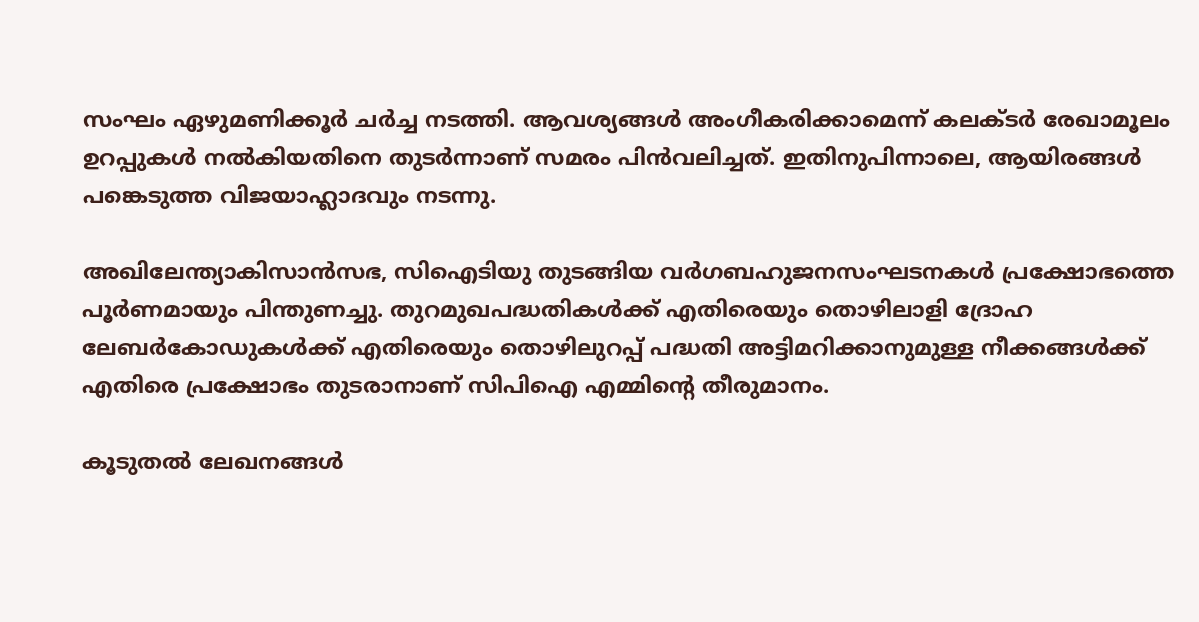സംഘം ഏഴുമണിക്കൂർ ചർച്ച നടത്തി. ആവശ്യങ്ങൾ അംഗീകരിക്കാമെന്ന്‌ കലക്ടർ രേഖാമൂലം ഉറപ്പുകൾ നൽകിയതിനെ തുടർന്നാണ്‌ സമരം പിൻവലിച്ചത്‌. ഇതിനുപിന്നാലെ, ആയിരങ്ങൾ പങ്കെടുത്ത വിജയാഹ്ലാദവും നടന്നു.

അഖിലേന്ത്യാകിസാൻസഭ, സിഐടിയു തുടങ്ങിയ വർഗബഹുജനസംഘടനകൾ പ്രക്ഷോഭത്തെ പൂർണമായും പിന്തുണച്ചു. തുറമുഖപദ്ധതികൾക്ക്‌ എതിരെയും തൊഴിലാളി ദ്രോഹ ലേബർകോഡുകൾക്ക്‌ എതിരെയും തൊഴിലുറപ്പ്‌ പദ്ധതി അട്ടിമറിക്കാനുമുള്ള നീക്കങ്ങൾക്ക്‌ എതിരെ പ്രക്ഷോഭം തുടരാനാണ്‌ സിപിഐ എമ്മിന്റെ തീരുമാനം.

കൂടുതൽ ലേഖനങ്ങൾ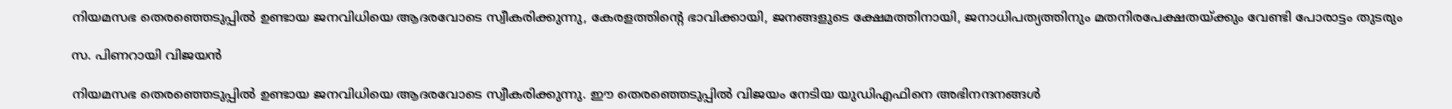നിയമസഭ തെരഞ്ഞെടുപ്പിൽ ഉണ്ടായ ജനവിധിയെ ആദരവോടെ സ്വീകരിക്കുന്നു, കേരളത്തിന്റെ ഭാവിക്കായി, ജനങ്ങളുടെ ക്ഷേമത്തിനായി, ജനാധിപത്യത്തിനും മതനിരപേക്ഷതയ്ക്കും വേണ്ടി പോരാട്ടം തുടരും

സ. പിണറായി വിജയൻ

നിയമസഭ തെരഞ്ഞെടുപ്പിൽ ഉണ്ടായ ജനവിധിയെ ആദരവോടെ സ്വീകരിക്കുന്നു. ഈ തെരഞ്ഞെടുപ്പിൽ വിജയം നേടിയ യുഡിഎഫിനെ അഭിനന്ദനങ്ങൾ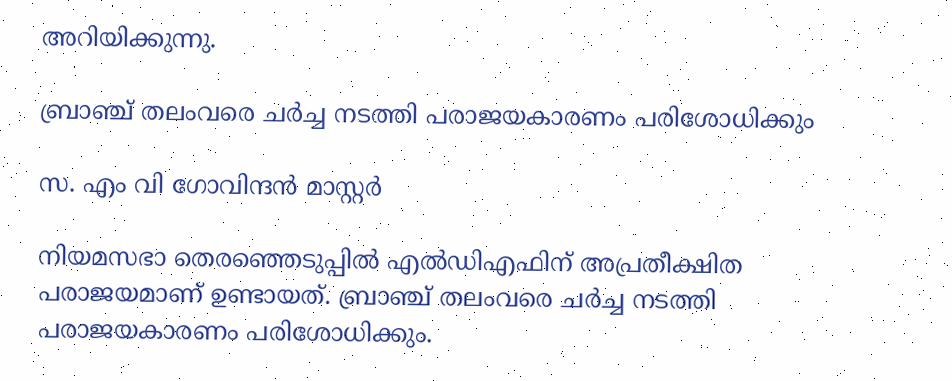അറിയിക്കുന്നു.

ബ്രാഞ്ച് തലംവരെ ചർച്ച നടത്തി പരാജയകാരണം പരിശോധിക്കും

സ. എം വി ഗോവിന്ദൻ മാസ്റ്റർ

നിയമസഭാ തെരഞ്ഞെടുപ്പിൽ എൽഡിഎഫിന് അപ്രതീക്ഷിത പരാജയമാണ് ഉണ്ടായത്. ബ്രാഞ്ച് തലംവരെ ചർച്ച നടത്തി പരാജയകാരണം പരിശോധിക്കും.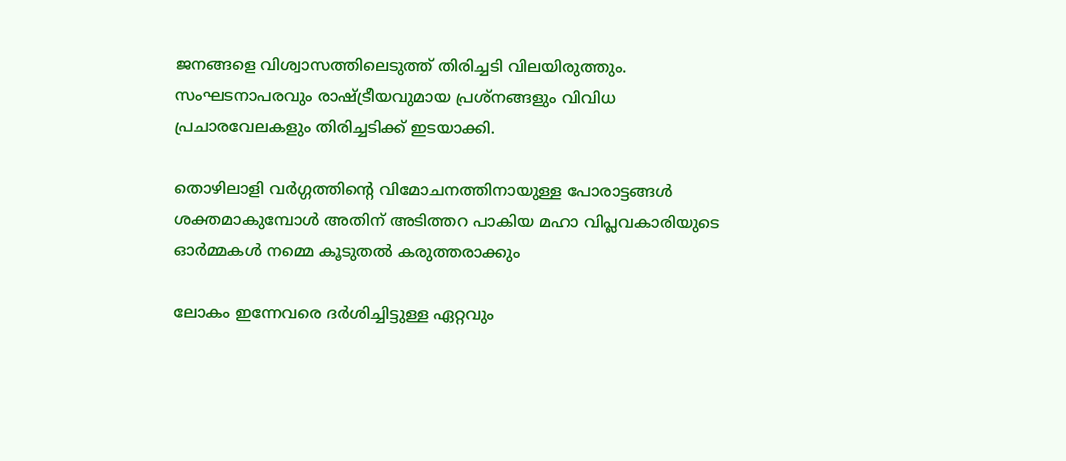ജനങ്ങളെ വിശ്വാസത്തിലെടുത്ത് തിരിച്ചടി വിലയിരുത്തും. സംഘടനാപരവും രാഷ്ട്രീയവുമായ പ്രശ്നങ്ങളും വിവിധ പ്രചാരവേലകളും തിരിച്ചടിക്ക് ഇടയാക്കി.

തൊഴിലാളി വർഗ്ഗത്തിന്റെ വിമോചനത്തിനായുള്ള പോരാട്ടങ്ങൾ ശക്തമാകുമ്പോൾ അതിന് അടിത്തറ പാകിയ മഹാ വിപ്ലവകാരിയുടെ ഓർമ്മകൾ നമ്മെ കൂടുതൽ കരുത്തരാക്കും

ലോകം ഇന്നേവരെ ദർശിച്ചിട്ടുള്ള ഏറ്റവും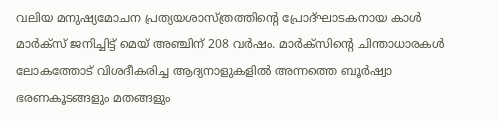വലിയ മനുഷ്യമോചന പ്രത്യയശാസ്ത്രത്തിന്റെ പ്രോദ്ഘാടകനായ കാൾ മാർക്സ് ജനിച്ചിട്ട് മെയ് അഞ്ചിന് 208 വർഷം. മാർക്സിന്റെ ചിന്താധാരകൾ ലോകത്തോട്‌ വിശദീകരിച്ച ആദ്യനാളുകളിൽ അന്നത്തെ ബൂർഷ്വാ ഭരണകൂടങ്ങളും മതങ്ങളും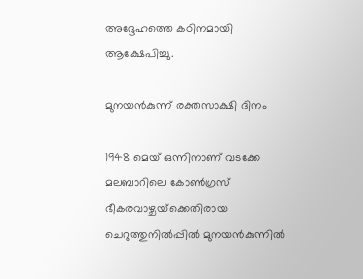അദ്ദേഹത്തെ കഠിനമായി ആക്ഷേപിച്ചു.

മുനയൻകുന്ന് രക്തസാക്ഷി ദിനം

1948 മെയ് ഒന്നിനാണ് വടക്കേ മലബാറിലെ കോൺഗ്രസ്‌ ഭീകരവാഴ്ചയ്‌ക്കെതിരായ ചെറുത്തുനിൽപ്പിൽ മുനയൻകുന്നിൽ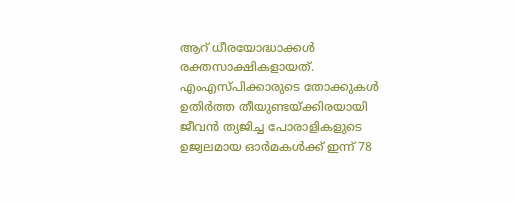ആറ്‌ ധീരയോദ്ധാക്കൾ രക്തസാക്ഷികളായത്. എംഎസ്‌പിക്കാരുടെ തോക്കുകൾ ഉതിർത്ത തീയുണ്ടയ്‌ക്കിരയായി ജീവൻ ത്യജിച്ച പോരാളികളുടെ ഉജ്വലമായ ഓർമകൾക്ക്‌ ഇന്ന് 78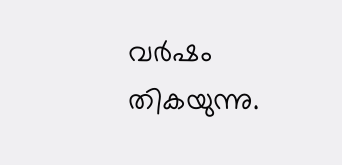വർഷം തികയുന്നു.